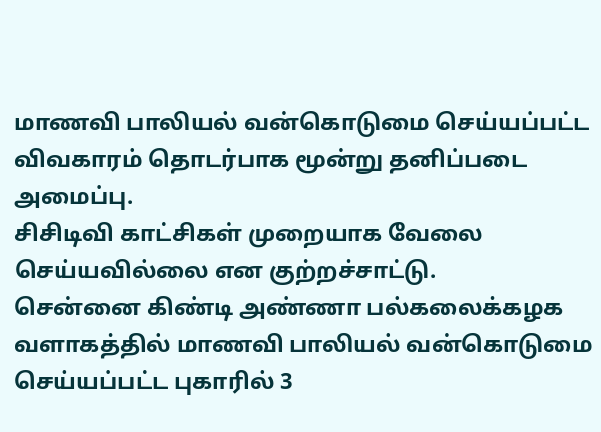மாணவி பாலியல் வன்கொடுமை செய்யப்பட்ட விவகாரம் தொடர்பாக மூன்று தனிப்படை அமைப்பு.
சிசிடிவி காட்சிகள் முறையாக வேலை செய்யவில்லை என குற்றச்சாட்டு.
சென்னை கிண்டி அண்ணா பல்கலைக்கழக வளாகத்தில் மாணவி பாலியல் வன்கொடுமை செய்யப்பட்ட புகாரில் 3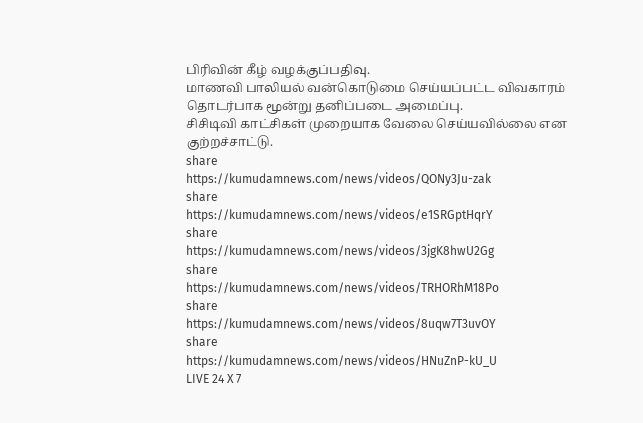பிரிவின் கீழ் வழக்குப்பதிவு.
மாணவி பாலியல் வன்கொடுமை செய்யப்பட்ட விவகாரம் தொடர்பாக மூன்று தனிப்படை அமைப்பு.
சிசிடிவி காட்சிகள் முறையாக வேலை செய்யவில்லை என குற்றச்சாட்டு.
share
https://kumudamnews.com/news/videos/QONy3Ju-zak
share
https://kumudamnews.com/news/videos/e1SRGptHqrY
share
https://kumudamnews.com/news/videos/3jgK8hwU2Gg
share
https://kumudamnews.com/news/videos/TRHORhM18Po
share
https://kumudamnews.com/news/videos/8uqw7T3uvOY
share
https://kumudamnews.com/news/videos/HNuZnP-kU_U
LIVE 24 X 7